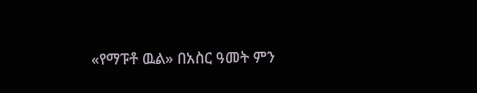«የማፑቶ ዉል» በአስር ዓመት ምን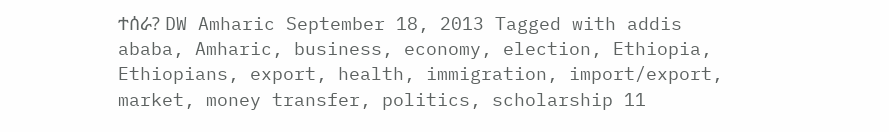ተሰራ? DW Amharic September 18, 2013 Tagged with addis ababa, Amharic, business, economy, election, Ethiopia, Ethiopians, export, health, immigration, import/export, market, money transfer, politics, scholarship 11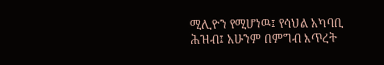ሚሊዮን የሚሆነዉ፤ የሳህል አካባቢ ሕዝብ፤ አሁንም በምግብ እጥረት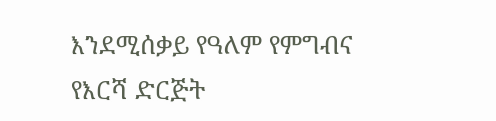እንደሚሰቃይ የዓለም የምግብና የእርሻ ድርጅት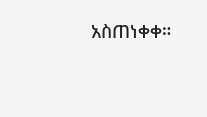አስጠነቀቀ።